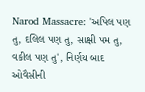Narod Massacre: 'અપિલ પણ તુ, દલિલ પણ તુ, સાક્ષી પમ તુ, વકીલ પણ તુ', નિર્ણય બાદ ઓવૈસીની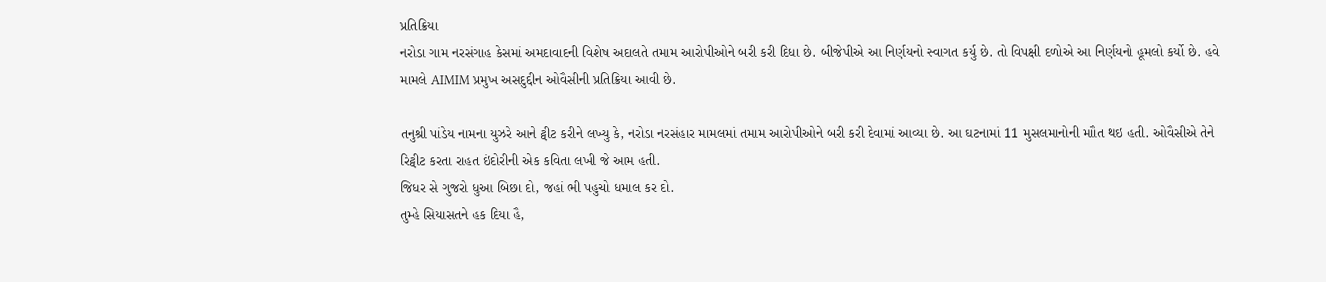પ્રતિક્રિયા
નરોડા ગામ નરસંગાહ કેસમાં અમદાવાદની વિશેષ અદાલતે તમામ આરોપીઓને બરી કરી દિધા છે. બીજેપીએ આ નિર્ણયનો સ્વાગત કર્યુ છે. તો વિપક્ષી દળોએ આ નિર્ણયનો હૂમલો કર્યો છે. હવે મામલે AIMIM પ્રમુખ અસદુદ્દીન ઓવૈસીની પ્રતિક્રિયા આવી છે.

તનુશ્રી પાંડેય નામના યુઝરે આને ટ્વીટ કરીને લખ્યુ કે, નરોડા નરસંહાર મામલમાં તમામ આરોપીઓને બરી કરી દેવામાં આવ્યા છે. આ ઘટનામાં 11 મુસલમાનોની માૌત થઇ હતી. ઓવૈસીએ તેને રિટ્વીટ કરતા રાહત ઇંદોરીની એક કવિતા લખી જે આમ હતી.
જિધર સે ગુજરો ધુઆ બિછા દો, જહાં ભી પહુચો ધમાલ કર દો.
તુમ્હે સિયાસતને હક દિયા હૈ,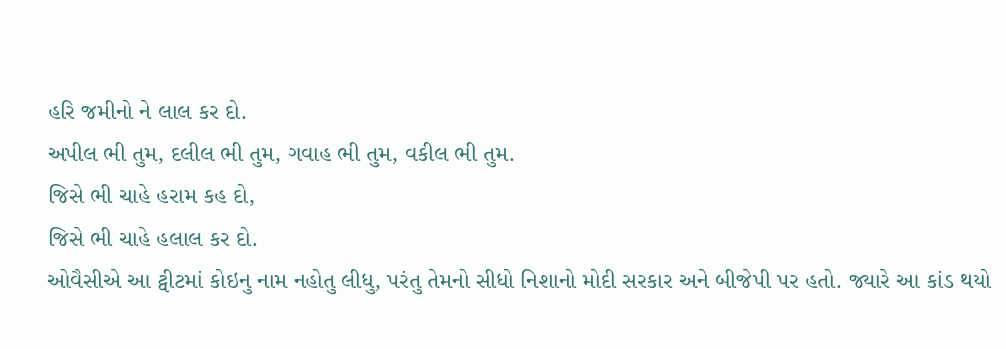હરિ જમીનો ને લાલ કર દો.
અપીલ ભી તુમ, દલીલ ભી તુમ, ગવાહ ભી તુમ, વકીલ ભી તુમ.
જિસે ભી ચાહે હરામ કહ દો,
જિસે ભી ચાહે હલાલ કર દો.
ઓવૈસીએ આ ટ્વીટમાં કોઇનુ નામ નહોતુ લીધુ, પરંતુ તેમનો સીધો નિશાનો મોદી સરકાર અને બીજેપી પર હતો. જ્યારે આ કાંડ થયો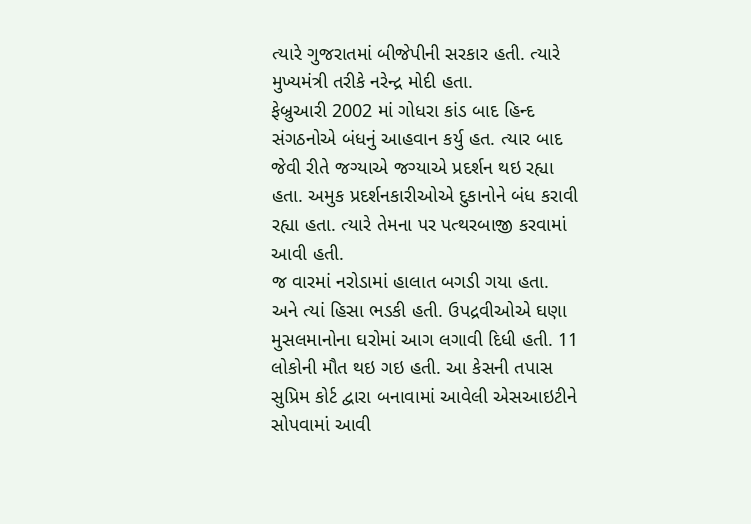ત્યારે ગુજરાતમાં બીજેપીની સરકાર હતી. ત્યારે મુખ્યમંત્રી તરીકે નરેન્દ્ર મોદી હતા.
ફેબ્રુઆરી 2002 માં ગોધરા કાંડ બાદ હિન્દ સંગઠનોએ બંધનું આહવાન કર્યુ હત. ત્યાર બાદ જેવી રીતે જગ્યાએ જગ્યાએ પ્રદર્શન થઇ રહ્યા હતા. અમુક પ્રદર્શનકારીઓએ દુકાનોને બંધ કરાવી રહ્યા હતા. ત્યારે તેમના પર પત્થરબાજી કરવામાં આવી હતી.
જ વારમાં નરોડામાં હાલાત બગડી ગયા હતા. અને ત્યાં હિસા ભડકી હતી. ઉપદ્રવીઓએ ઘણા મુસલમાનોના ઘરોમાં આગ લગાવી દિધી હતી. 11 લોકોની મૌત થઇ ગઇ હતી. આ કેસની તપાસ સુપ્રિમ કોર્ટ દ્વારા બનાવામાં આવેલી એસઆઇટીને સોપવામાં આવી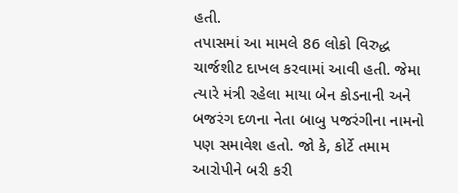હતી.
તપાસમાં આ મામલે 86 લોકો વિરુદ્ધ ચાર્જશીટ દાખલ કરવામાં આવી હતી. જેમા ત્યારે મંત્રી રહેલા માયા બેન કોડનાની અને બજરંગ દળના નેતા બાબુ પજરંગીના નામનો પણ સમાવેશ હતો. જો કે, કોર્ટે તમામ આરોપીને બરી કરી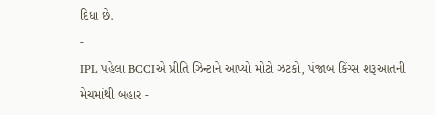દિધા છે.
-
IPL પહેલા BCCIએ પ્રીતિ ઝિન્ટાને આપ્યો મોટો ઝટકો, પંજાબ કિંગ્સ શરૂઆતની મેચમાંથી બહાર -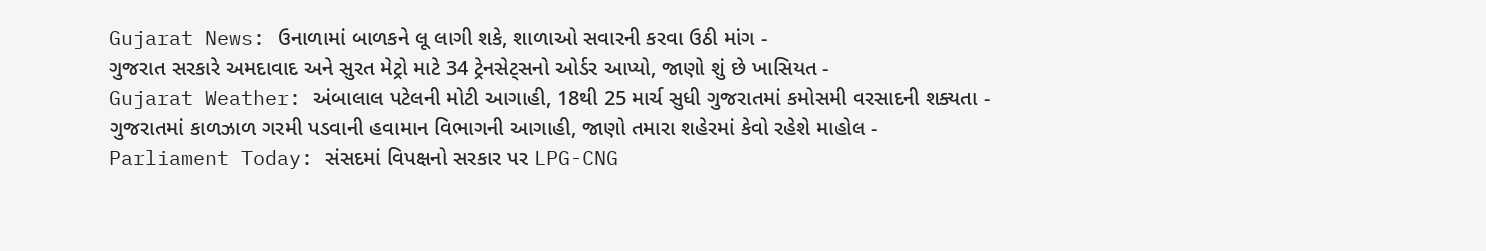Gujarat News: ઉનાળામાં બાળકને લૂ લાગી શકે, શાળાઓ સવારની કરવા ઉઠી માંગ -
ગુજરાત સરકારે અમદાવાદ અને સુરત મેટ્રો માટે 34 ટ્રેનસેટ્સનો ઓર્ડર આપ્યો, જાણો શું છે ખાસિયત -
Gujarat Weather: અંબાલાલ પટેલની મોટી આગાહી, 18થી 25 માર્ચ સુધી ગુજરાતમાં કમોસમી વરસાદની શક્યતા -
ગુજરાતમાં કાળઝાળ ગરમી પડવાની હવામાન વિભાગની આગાહી, જાણો તમારા શહેરમાં કેવો રહેશે માહોલ -
Parliament Today: સંસદમાં વિપક્ષનો સરકાર પર LPG-CNG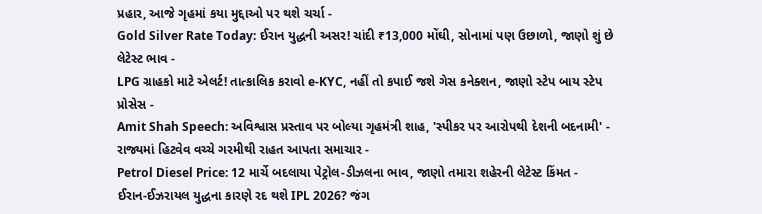પ્રહાર, આજે ગૃહમાં કયા મુદ્દાઓ પર થશે ચર્ચા -
Gold Silver Rate Today: ઈરાન યુદ્ધની અસર! ચાંદી ₹13,000 મોંઘી, સોનામાં પણ ઉછાળો, જાણો શું છે લેટેસ્ટ ભાવ -
LPG ગ્રાહકો માટે એલર્ટ! તાત્કાલિક કરાવો e-KYC, નહીં તો કપાઈ જશે ગેસ કનેક્શન, જાણો સ્ટેપ બાય સ્ટેપ પ્રોસેસ -
Amit Shah Speech: અવિશ્વાસ પ્રસ્તાવ પર બોલ્યા ગૃહમંત્રી શાહ, 'સ્પીકર પર આરોપથી દેશની બદનામી' -
રાજ્યમાં હિટવેવ વચ્ચે ગરમીથી રાહત આપતા સમાચાર -
Petrol Diesel Price: 12 માર્ચે બદલાયા પેટ્રોલ-ડીઝલના ભાવ, જાણો તમારા શહેરની લેટેસ્ટ કિંમત -
ઈરાન-ઈઝરાયલ યુદ્ધના કારણે રદ થશે IPL 2026? જંગ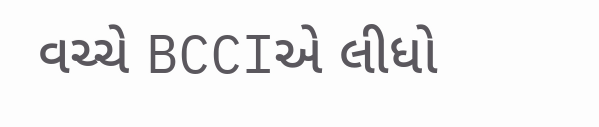વચ્ચે BCCIએ લીધો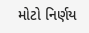મોટો નિર્ણય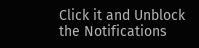Click it and Unblock the Notifications